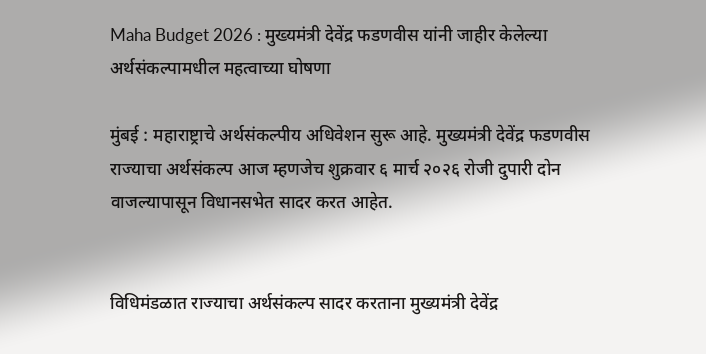Maha Budget 2026 : मुख्यमंत्री देवेंद्र फडणवीस यांनी जाहीर केलेल्या अर्थसंकल्पामधील महत्वाच्या घोषणा

मुंबई : महाराष्ट्राचे अर्थसंकल्पीय अधिवेशन सुरू आहे. मुख्यमंत्री देवेंद्र फडणवीस राज्याचा अर्थसंकल्प आज म्हणजेच शुक्रवार ६ मार्च २०२६ रोजी दुपारी दोन वाजल्यापासून विधानसभेत सादर करत आहेत.


विधिमंडळात राज्याचा अर्थसंकल्प सादर करताना मुख्यमंत्री देवेंद्र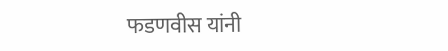फडणवीस यांनी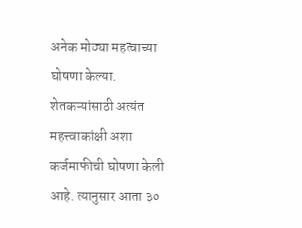अनेक मोठ्या महत्वाच्या घोषणा केल्या. शेतकऱ्यांसाठी अत्यंत महत्त्वाकांक्षी अशा कर्जमाफीची घोषणा केली आहे. त्यानुसार आता ३०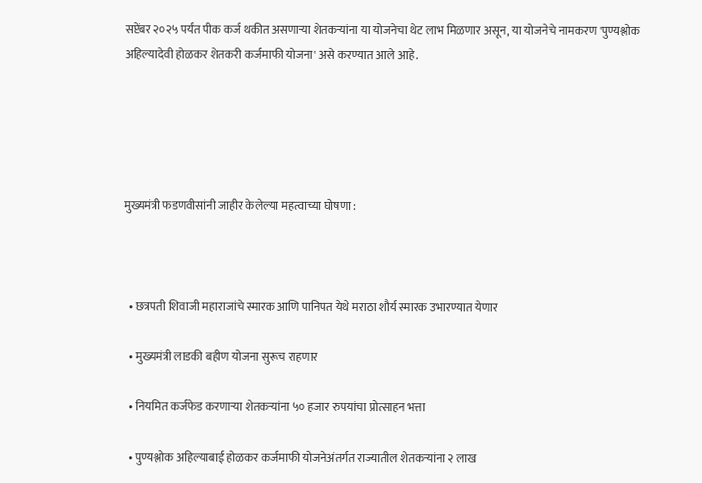सप्टेंबर २०२५ पर्यंत पीक कर्ज थकीत असणाऱ्या शेतकऱ्यांना या योजनेचा थेट लाभ मिळणार असून, या योजनेचे नामकरण 'पुण्यश्लोक अहिल्यादेवी होळकर शेतकरी कर्जमाफी योजना' असे करण्यात आले आहे.





मुख्यमंत्री फडणवीसांनी जाहीर केलेल्या महत्वाच्या घोषणा :



  • छत्रपती शिवाजी महाराजांचे स्मारक आणि पानिपत येथे मराठा शौर्य स्मारक उभारण्यात येणार

  • मुख्यमंत्री लाडकी बहीण योजना सुरूच राहणार

  • नियमित कर्जफेड करणाऱ्या शेतकऱ्यांना ५० हजार रुपयांचा प्रोत्साहन भत्ता

  • पुण्यश्लोक अहिल्याबाई होळकर कर्जमाफी योजनेअंतर्गत राज्यातील शेतकऱ्यांना २ लाख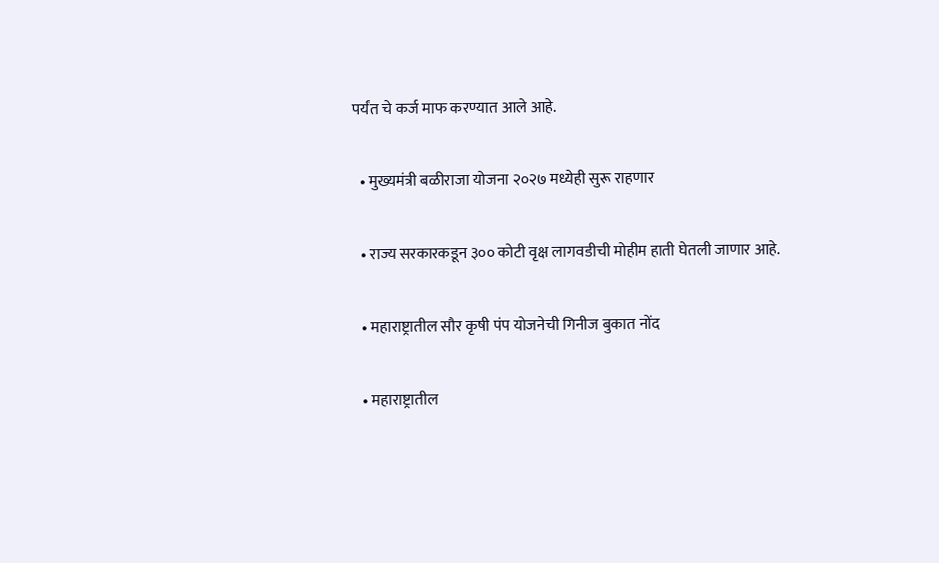पर्यंत चे कर्ज माफ करण्यात आले आहे.

  • मुख्यमंत्री बळीराजा योजना २०२७ मध्येही सुरू राहणार

  • राज्य सरकारकडून ३०० कोटी वृक्ष लागवडीची मोहीम हाती घेतली जाणार आहे.

  • महाराष्ट्रातील सौर कृषी पंप योजनेची गिनीज बुकात नोंद

  • महाराष्ट्रातील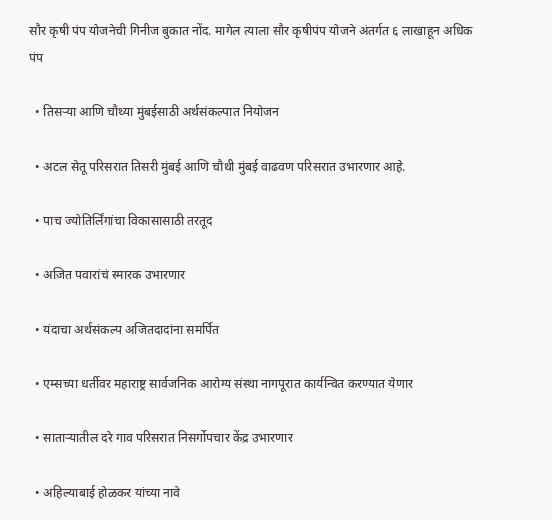सौर कृषी पंप योजनेची गिनीज बुकात नोंद. मागेल त्याला सौर कृषीपंप योजने अंतर्गत ६ लाखाहून अधिक पंप

  • तिसऱ्या आणि चौथ्या मुंबईसाठी अर्थसंकल्पात नियोजन

  • अटल सेतू परिसरात तिसरी मुंबई आणि चौथी मुंबई वाढवण परिसरात उभारणार आहे.

  • पाच ज्योतिर्लिंगांचा विकासासाठी तरतूद

  • अजित पवारांचं स्मारक उभारणार

  • यंदाचा अर्थसंकल्प अजितदादांना समर्पित

  • एम्सच्या धर्तीवर महाराष्ट्र सार्वजनिक आरोग्य संस्था नागपूरात कार्यन्वित करण्यात येणार

  • साताऱ्यातील दरे गाव परिसरात निसर्गोपचार केंद्र उभारणार

  • अहिल्याबाई होळकर यांच्या नावे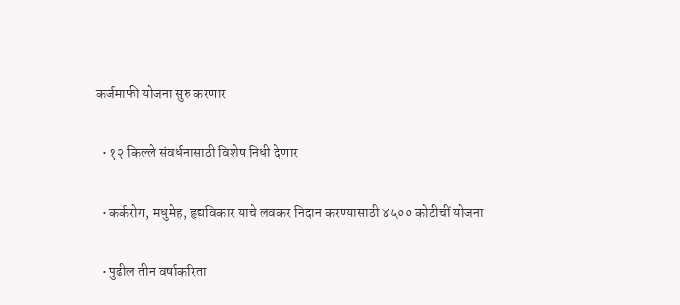कर्जमाफी योजना सुरु करणार

  • १२ किल्ले संवर्धनासाठी विशेष निधी देणार

  • कर्करोग, मधुमेह, हृद्यविकार याचे लवकर निदान करण्यासाठी ४५०० कोटीचीं योजना

  • पुढील तीन वर्षाकरिता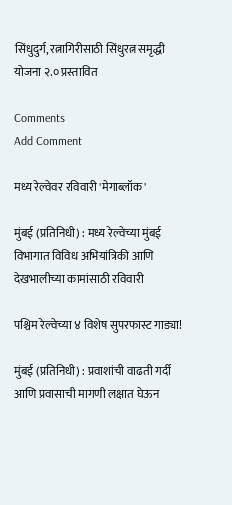सिंधुदुर्ग, रत्नागिरीसाठी सिंधुरत्न समृद्धी योजना २.० प्रस्तावित

Comments
Add Comment

मध्य रेल्वेवर रविवारी 'मेगाब्लॉक'

मुंबई (प्रतिनिधी) : मध्य रेल्वेच्या मुंबई विभागात विविध अभियांत्रिकी आणि देखभालीच्या कामांसाठी रविवारी

पश्चिम रेल्वेच्या ४ विशेष सुपरफास्ट गाड्या!

मुंबई (प्रतिनिधी) : प्रवाशांची वाढती गर्दी आणि प्रवासाची मागणी लक्षात घेऊन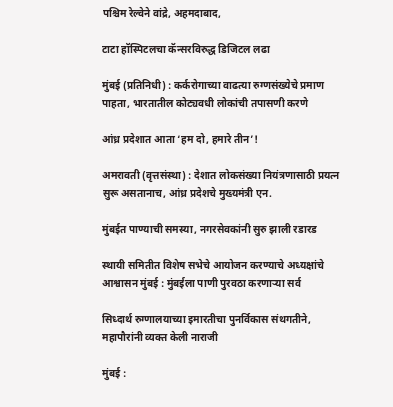पश्चिम रेल्वेने वांद्रे, अहमदाबाद,

टाटा हॉस्पिटलचा कॅन्सरविरुद्ध डिजिटल लढा

मुंबई (प्रतिनिधी) : कर्करोगाच्या वाढत्या रुग्णसंख्येचे प्रमाण पाहता, भारतातील कोट्यवधी लोकांची तपासणी करणे

आंध्र प्रदेशात आता ‘हम दो, हमारे तीन’!

अमरावती (वृत्तसंस्था) : देशात लोकसंख्या नियंत्रणासाठी प्रयत्न सुरू असतानाच, आंध्र प्रदेशचे मुख्यमंत्री एन.

मुंबईत पाण्याची समस्या, नगरसेवकांनी सुरु झाली रडारड

स्थायी समितीत विशेष सभेचे आयोजन करण्याचे अध्यक्षांचे आश्वासन मुंबई : मुंबईला पाणी पुरवठा करणाऱ्या सर्व

सिध्दार्थ रुग्णालयाच्या इमारतीचा पुनर्विकास संथगतीने, महापौरांनी व्यक्त केली नाराजी

मुंबई :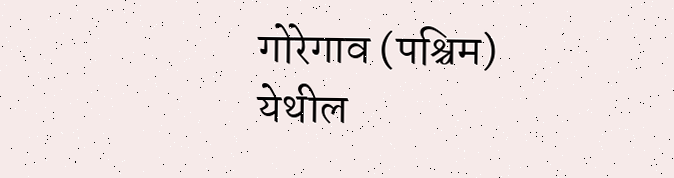गोरेगाव (पश्चिम) येथील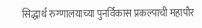सिद्धार्थ रुग्णालयाच्या पुनर्विकास प्रकल्पाची महापौर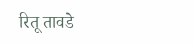रितू तावडे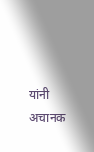यांनी अचानक